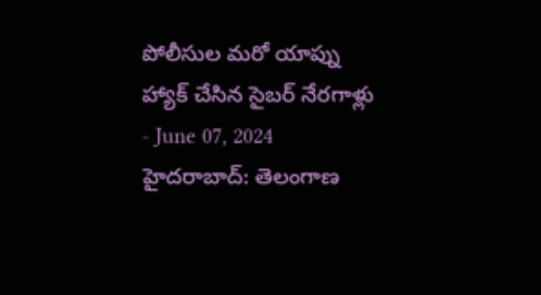పోలీసుల మరో యాప్ను హ్యాక్ చేసిన సైబర్ నేరగాళ్లు
- June 07, 2024
హైదరాబాద్: తెలంగాణ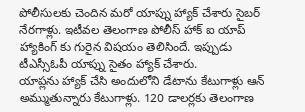పోలీసులకు చెందిన మరో యాప్ను హ్యాక్ చేశారు సైబర్ నేరగాళ్లు. ఇటీవల తెలంగాణ పోలీస్ హాక్ ఐ యాప్ హ్యాకింగ్ కు గురైన విషయం తెలిసిందే. ఇప్పుడు టీఎస్సీఓపీ యాప్ను సైతం హ్యాక్ చేశారు.
యాప్లను హ్యాక్ చేసి అందులోని డేటాను కేటుగాళ్లు ఆన్ అమ్ముతున్నారు కేటుగాళ్లు. 120 డాలర్లకు తెలంగాణ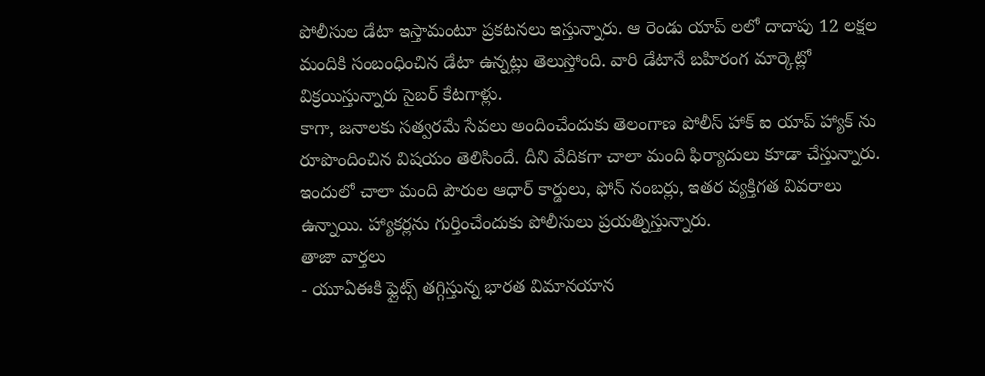పోలీసుల డేటా ఇస్తామంటూ ప్రకటనలు ఇస్తున్నారు. ఆ రెండు యాప్ లలో దాదాపు 12 లక్షల మందికి సంబంధించిన డేటా ఉన్నట్లు తెలుస్తోంది. వారి డేటానే బహిరంగ మార్కెట్లో విక్రయిస్తున్నారు సైబర్ కేటగాళ్లు.
కాగా, జనాలకు సత్వరమే సేవలు అందించేందుకు తెలంగాణ పోలీస్ హాక్ ఐ యాప్ హ్యాక్ ను రూపొందించిన విషయం తెలిసిందే. దీని వేదికగా చాలా మంది ఫిర్యాదులు కూడా చేస్తున్నారు. ఇందులో చాలా మంది పౌరుల ఆధార్ కార్డులు, ఫోన్ నంబర్లు, ఇతర వ్యక్తిగత వివరాలు ఉన్నాయి. హ్యాకర్లను గుర్తించేందుకు పోలీసులు ప్రయత్నిస్తున్నారు.
తాజా వార్తలు
- యూఏఈకి ఫ్లైట్స్ తగ్గిస్తున్న భారత విమానయాన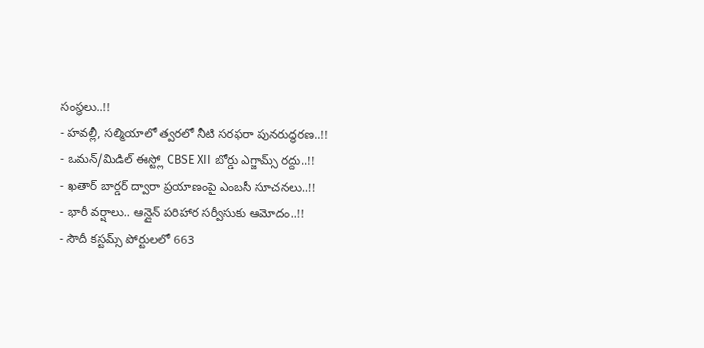సంస్థలు..!!
- హవల్లీ, సల్మియాలో త్వరలో నీటి సరఫరా పునరుద్ధరణ..!!
- ఒమన్/మిడిల్ ఈస్ట్లో CBSE XII బోర్డు ఎగ్జామ్స్ రద్దు..!!
- ఖతార్ బార్డర్ ద్వారా ప్రయాణంపై ఎంబసీ సూచనలు..!!
- భారీ వర్షాలు.. ఆన్లైన్ పరిహార సర్వీసుకు ఆమోదం..!!
- సౌదీ కస్టమ్స్ పోర్టులలో 663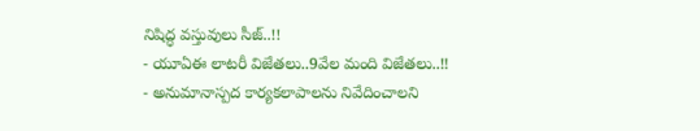నిషిద్ధ వస్తువులు సీజ్..!!
- యూఏఈ లాటరీ విజేతలు..9వేల మంది విజేతలు..!!
- అనుమానాస్పద కార్యకలాపాలను నివేదించాలని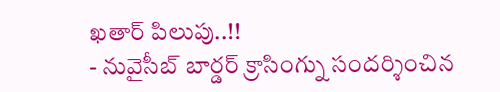ఖతార్ పిలుపు..!!
- నువైసీబ్ బార్డర్ క్రాసింగ్ను సందర్శించిన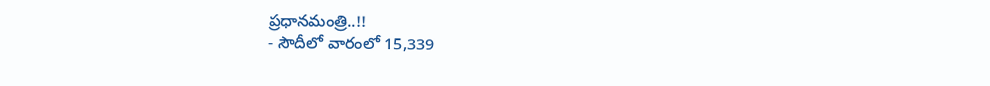ప్రధానమంత్రి..!!
- సౌదీలో వారంలో 15,339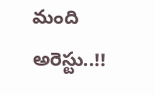మంది అరెస్టు..!!